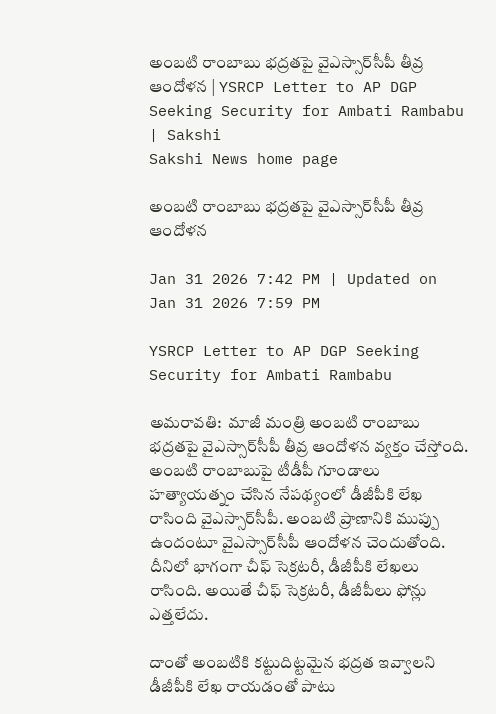అంబటి రాంబాబు భద్రతపై వైఎస్సార్‌సీపీ తీవ్ర ఆందోళన | YSRCP Letter to AP DGP Seeking Security for Ambati Rambabu | Sakshi
Sakshi News home page

అంబటి రాంబాబు భద్రతపై వైఎస్సార్‌సీపీ తీవ్ర ఆందోళన

Jan 31 2026 7:42 PM | Updated on Jan 31 2026 7:59 PM

YSRCP Letter to AP DGP Seeking Security for Ambati Rambabu

అమరావతి:  మాజీ మంత్రి అంబటి రాంబాబు భద్రతపై వైఎస్సార్‌సీపీ తీవ్ర ఆందోళన వ్యక్తం చేస్తోంది.  అంబటి రాంబాబుపై టీడీపీ గూండాలు హత్యాయత్నం చేసిన నేపథ్యంలో డీజీపీకి లేఖ రాసింది వైఎస్సార్‌సీపీ. అంబటి ప్రాణానికి ముప్పు ఉందంటూ వైఎస్సార్‌సీపీ ఆందోళన చెందుతోంది. దీనిలో భాగంగా చీఫ్‌ సెక్రటరీ, డీజీపీకి లేఖలు రాసింది. అయితే చీఫ్‌ సెక్రటరీ, డీజీపీలు ఫోన్లు ఎత్తలేదు.

దాంతో అంబటికి కట్టుదిట్టమైన భద్రత ఇవ్వాలని డీజీపీకి లేఖ రాయడంతో పాటు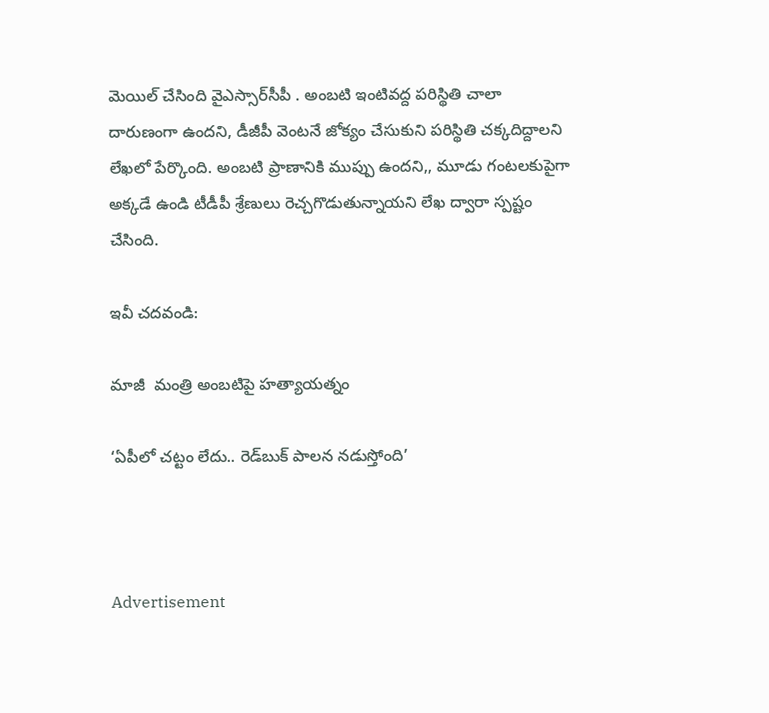మెయిల్‌ చేసింది వైఎస్సార్‌సీపీ . అంబటి ఇంటివద్ద పరిస్థితి చాలా  దారుణంగా ఉందని, డీజీపీ వెంటనే జోక్యం చేసుకుని పరిస్థితి చక్కదిద్దాలని లేఖలో పేర్కొంది. అంబటి ప్రాణానికి ముప్పు ఉందని,, మూడు గంటలకుపైగా అక్కడే ఉండి టీడీపీ శ్రేణులు రెచ్చగొడుతున్నాయని లేఖ ద్వారా స్పష్టం చేసింది.

ఇవీ చదవండి:

మాజీ  మంత్రి అంబటిపై హత్యాయత్నం

‘ఏపీలో చట్టం లేదు.. రెడ్‌బుక్‌ పాలన నడుస్తోంది’



Advertisement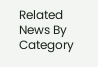Related News By Category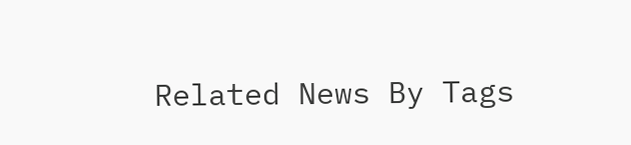Related News By Tags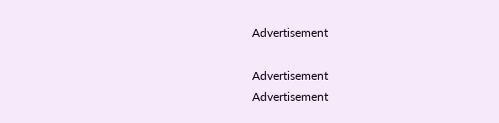Advertisement

Advertisement
Advertisement